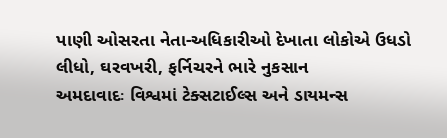પાણી ઓસરતા નેતા-અધિકારીઓ દેખાતા લોકોએ ઉધડો લીધો, ઘરવખરી, ફર્નિચરને ભારે નુકસાન
અમદાવાદઃ વિશ્વમાં ટેક્સટાઈલ્સ અને ડાયમન્સ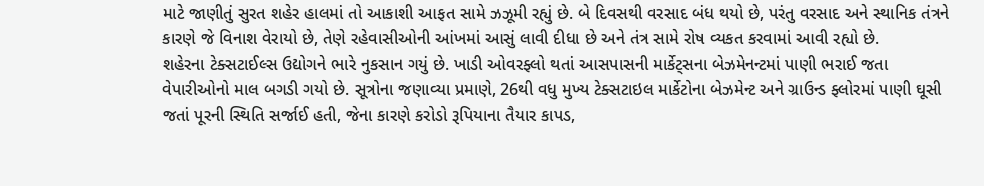માટે જાણીતું સુરત શહેર હાલમાં તો આકાશી આફત સામે ઝઝૂમી રહ્યું છે. બે દિવસથી વરસાદ બંધ થયો છે, પરંતુ વરસાદ અને સ્થાનિક તંત્રને કારણે જે વિનાશ વેરાયો છે, તેણે રહેવાસીઓની આંખમાં આસું લાવી દીધા છે અને તંત્ર સામે રોષ વ્યકત કરવામાં આવી રહ્યો છે.
શહેરના ટેક્સટાઈલ્સ ઉદ્યોગને ભારે નુકસાન ગયું છે. ખાડી ઓવરફ્લો થતાં આસપાસની માર્કેટ્સના બેઝમેનન્ટમાં પાણી ભરાઈ જતા વેપારીઓનો માલ બગડી ગયો છે. સૂત્રોના જણાવ્યા પ્રમાણે, 26થી વધુ મુખ્ય ટેક્સટાઇલ માર્કેટોના બેઝમેન્ટ અને ગ્રાઉન્ડ ફ્લોરમાં પાણી ઘૂસી જતાં પૂરની સ્થિતિ સર્જાઈ હતી, જેના કારણે કરોડો રૂપિયાના તૈયાર કાપડ,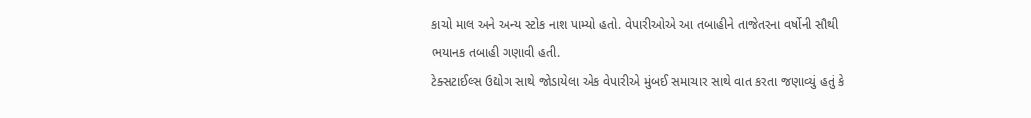કાચો માલ અને અન્ય સ્ટોક નાશ પામ્યો હતો. વેપારીઓએ આ તબાહીને તાજેતરના વર્ષોની સૌથી ભયાનક તબાહી ગણાવી હતી.
ટેક્સટાઈલ્સ ઉદ્યોગ સાથે જોડાયેલા એક વેપારીએ મુંબઈ સમાચાર સાથે વાત કરતા જણાવ્યું હતું કે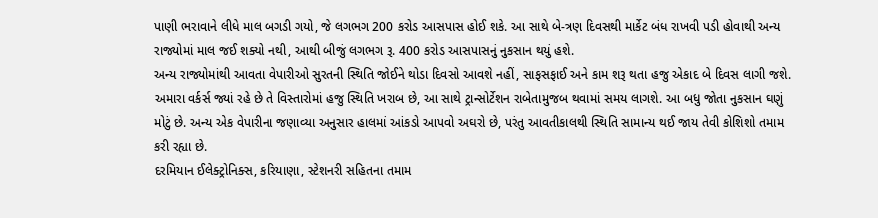પાણી ભરાવાને લીધે માલ બગડી ગયો, જે લગભગ 200 કરોડ આસપાસ હોઈ શકે. આ સાથે બે-ત્રણ દિવસથી માર્કેટ બંધ રાખવી પડી હોવાથી અન્ય રાજ્યોમાં માલ જઈ શક્યો નથી, આથી બીજું લગભગ રૂ. 400 કરોડ આસપાસનું નુકસાન થયું હશે.
અન્ય રાજ્યોમાંથી આવતા વેપારીઓ સુરતની સ્થિતિ જોઈને થોડા દિવસો આવશે નહીં, સાફસફાઈ અને કામ શરૂ થતા હજુ એકાદ બે દિવસ લાગી જશે. અમારા વર્કર્સ જ્યાં રહે છે તે વિસ્તારોમાં હજુ સ્થિતિ ખરાબ છે, આ સાથે ટ્રાન્સોર્ટેશન રાબેતામુજબ થવામાં સમય લાગશે. આ બધુ જોતા નુકસાન ઘણું મોટું છે. અન્ય એક વેપારીના જણાવ્યા અનુસાર હાલમાં આંકડો આપવો અઘરો છે, પરંતુ આવતીકાલથી સ્થિતિ સામાન્ય થઈ જાય તેવી કોશિશો તમામ કરી રહ્યા છે.
દરમિયાન ઈલેક્ટ્રોનિક્સ, કરિયાણા, સ્ટેશનરી સહિતના તમામ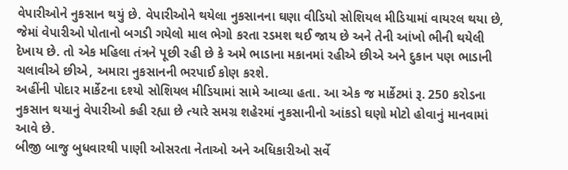વેપારીઓને નુકસાન થયું છે. વેપારીઓને થયેલા નુકસાનના ઘણા વીડિયો સોશિયલ મીડિયામાં વાયરલ થયા છે, જેમાં વેપારીઓ પોતાનો બગડી ગયેલો માલ ભેગો કરતા રડમશ થઈ જાય છે અને તેની આંખો ભીની થયેલી દેખાય છે. તો એક મહિલા તંત્રને પૂછી રહી છે કે અમે ભાડાના મકાનમાં રહીએ છીએ અને દુકાન પણ ભાડાની ચલાવીએ છીએ, અમારા નુકસાનની ભરપાઈ કોણ કરશે.
અહીંની પોદાર માર્કેટના દશ્યો સોશિયલ મીડિયામાં સામે આવ્યા હતા. આ એક જ માર્કેટમાં રૂ. 250 કરોડના નુકસાન થયાનું વેપારીઓ કહી રહ્યા છે ત્યારે સમગ્ર શહેરમાં નુકસાનીનો આંકડો ઘણો મોટો હોવાનું માનવામાં આવે છે.
બીજી બાજુ બુધવારથી પાણી ઓસરતા નેતાઓ અને અધિકારીઓ સર્વે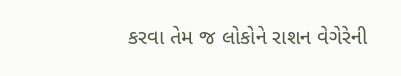કરવા તેમ જ લોકોને રાશન વેગેરેની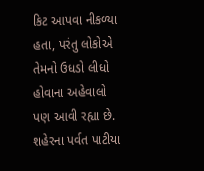કિટ આપવા નીકળ્યા હતા, પરંતુ લોકોએ તેમનો ઉધડો લીધો હોવાના અહેવાલો પણ આવી રહ્યા છે. શહેરના પર્વત પાટીયા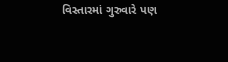વિસ્તારમાં ગુરુવારે પણ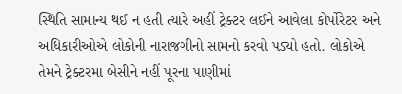સ્થિતિ સામાન્ય થઈ ન હતી ત્યારે અહીં ટ્રેક્ટર લઈને આવેલા કોર્પોરેટર અને અધિકારીઓએ લોકોની નારાજગીનો સામનો કરવો પડ્યો હતો. લોકોએ તેમને ટ્રેક્ટરમા બેસીને નહીં પૂરના પાણીમાં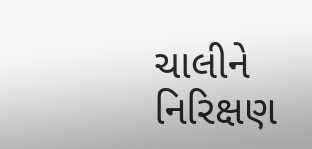ચાલીને નિરિક્ષણ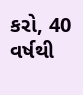કરો, 40 વર્ષથી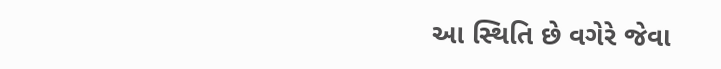આ સ્થિતિ છે વગેરે જેવા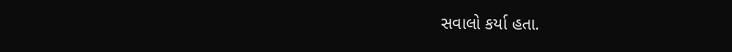સવાલો કર્યા હતા.